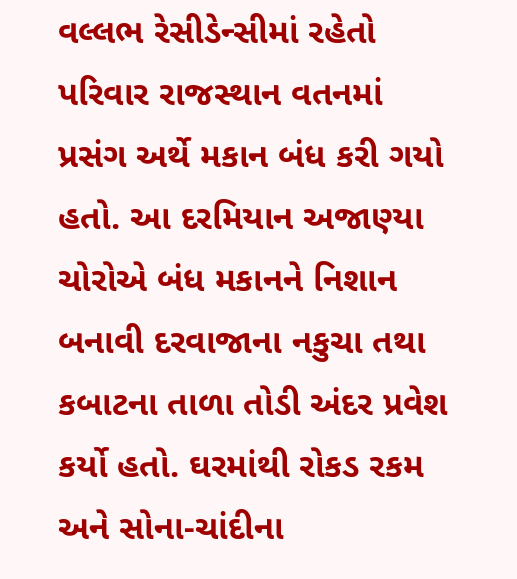વલ્લભ રેસીડેન્સીમાં રહેતો પરિવાર રાજસ્થાન વતનમાં પ્રસંગ અર્થે મકાન બંધ કરી ગયો હતો. આ દરમિયાન અજાણ્યા ચોરોએ બંધ મકાનને નિશાન બનાવી દરવાજાના નકુચા તથા કબાટના તાળા તોડી અંદર પ્રવેશ કર્યો હતો. ઘરમાંથી રોકડ રકમ અને સોના-ચાંદીના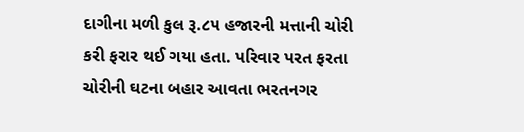દાગીના મળી કુલ રૂ.૮૫ હજારની મત્તાની ચોરી કરી ફરાર થઈ ગયા હતા. પરિવાર પરત ફરતા ચોરીની ઘટના બહાર આવતા ભરતનગર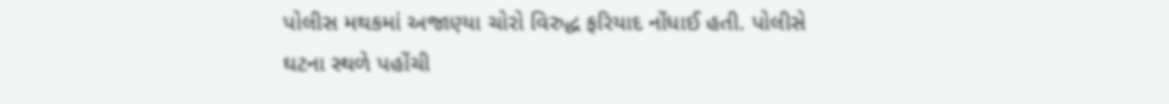પોલીસ મથકમાં અજાણ્યા ચોરો વિરુદ્ધ ફરિયાદ નોંધાઈ હતી. પોલીસે ઘટના સ્થળે પહોંચી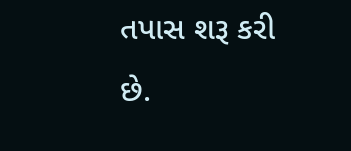તપાસ શરૂ કરી છે.